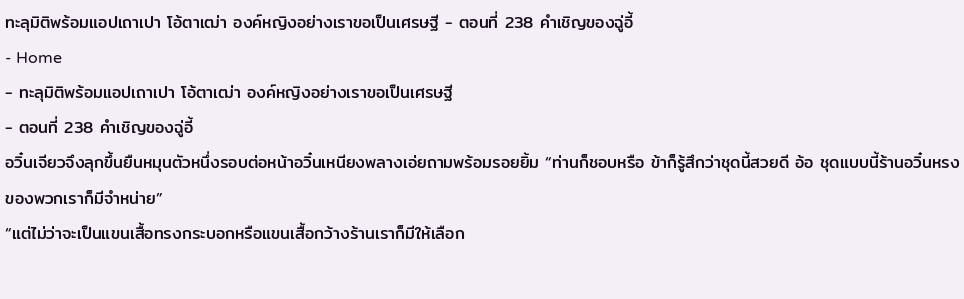ทะลุมิติพร้อมแอปเถาเปา โอ้ตาเฒ่า องค์หญิงอย่างเราขอเป็นเศรษฐี - ตอนที่ 238 คำเชิญของฉู่อี้
- Home
- ทะลุมิติพร้อมแอปเถาเปา โอ้ตาเฒ่า องค์หญิงอย่างเราขอเป็นเศรษฐี
- ตอนที่ 238 คำเชิญของฉู่อี้
อวิ๋นเจียวจึงลุกขึ้นยืนหมุนตัวหนึ่งรอบต่อหน้าอวิ๋นเหนียงพลางเอ่ยถามพร้อมรอยยิ้ม “ท่านก็ชอบหรือ ข้าก็รู้สึกว่าชุดนี้สวยดี อ้อ ชุดแบบนี้ร้านอวิ๋นหรงของพวกเราก็มีจำหน่าย”
“แต่ไม่ว่าจะเป็นแขนเสื้อทรงกระบอกหรือแขนเสื้อกว้างร้านเราก็มีให้เลือก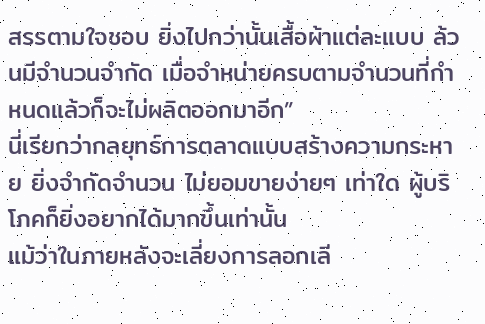สรรตามใจชอบ ยิ่งไปกว่านั้นเสื้อผ้าแต่ละแบบ ล้วนมีจำนวนจำกัด เมื่อจำหน่ายครบตามจำนวนที่กำหนดแล้วก็จะไม่ผลิตออกมาอีก”
นี่เรียกว่ากลยุทธ์การตลาดแบบสร้างความกระหาย ยิ่งจำกัดจำนวน ไม่ยอมขายง่ายๆ เท่าใด ผู้บริโภคก็ยิ่งอยากได้มากขึ้นเท่านั้น
แม้ว่าในภายหลังจะเลี่ยงการลอกเลี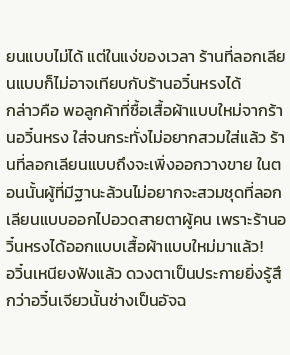ยนแบบไม่ได้ แต่ในแง่ของเวลา ร้านที่ลอกเลียนแบบก็ไม่อาจเทียบกับร้านอวิ๋นหรงได้
กล่าวคือ พอลูกค้าที่ซื้อเสื้อผ้าแบบใหม่จากร้านอวิ๋นหรง ใส่จนกระทั่งไม่อยากสวมใส่แล้ว ร้านที่ลอกเลียนแบบถึงจะเพิ่งออกวางขาย ในตอนนั้นผู้ที่มีฐานะล้วนไม่อยากจะสวมชุดที่ลอกเลียนแบบออกไปอวดสายตาผู้คน เพราะร้านอวิ๋นหรงได้ออกแบบเสื้อผ้าแบบใหม่มาแล้ว!
อวิ๋นเหนียงฟังแล้ว ดวงตาเป็นประกายยิ่งรู้สึกว่าอวิ๋นเจียวนั้นช่างเป็นอัจฉ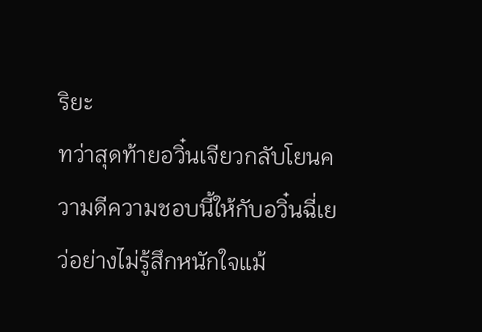ริยะ
ทว่าสุดท้ายอวิ๋นเจียวกลับโยนความดีความชอบนี้ให้กับอวิ๋นฉี่เยว่อย่างไม่รู้สึกหนักใจแม้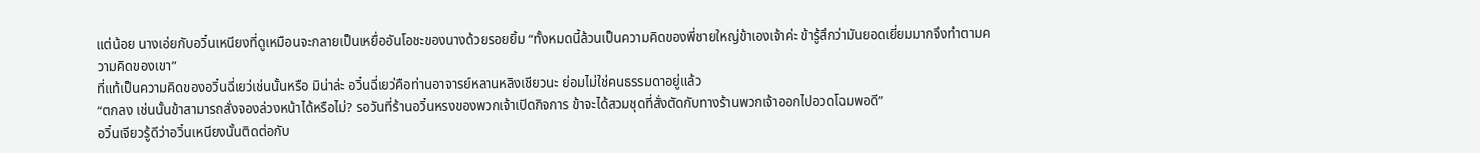แต่น้อย นางเอ่ยกับอวิ๋นเหนียงที่ดูเหมือนจะกลายเป็นเหยื่ออันโอชะของนางด้วยรอยยิ้ม “ทั้งหมดนี้ล้วนเป็นความคิดของพี่ชายใหญ่ข้าเองเจ้าค่ะ ข้ารู้สึกว่ามันยอดเยี่ยมมากจึงทำตามความคิดของเขา”
ที่แท้เป็นความคิดของอวิ๋นฉี่เยว่เช่นนั้นหรือ มิน่าล่ะ อวิ๋นฉี่เยว่คือท่านอาจารย์หลานหลิงเชียวนะ ย่อมไม่ใช่คนธรรมดาอยู่แล้ว
“ตกลง เช่นนั้นข้าสามารถสั่งจองล่วงหน้าได้หรือไม่? รอวันที่ร้านอวิ๋นหรงของพวกเจ้าเปิดกิจการ ข้าจะได้สวมชุดที่สั่งตัดกับทางร้านพวกเจ้าออกไปอวดโฉมพอดี”
อวิ๋นเจียวรู้ดีว่าอวิ๋นเหนียงนั้นติดต่อกับ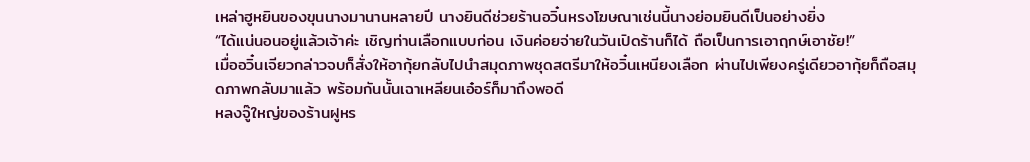เหล่าฮูหยินของขุนนางมานานหลายปี นางยินดีช่วยร้านอวิ๋นหรงโฆษณาเช่นนี้นางย่อมยินดีเป็นอย่างยิ่ง
“ได้แน่นอนอยู่แล้วเจ้าค่ะ เชิญท่านเลือกแบบก่อน เงินค่อยจ่ายในวันเปิดร้านก็ได้ ถือเป็นการเอาฤกษ์เอาชัย!”
เมื่ออวิ๋นเจียวกล่าวจบก็สั่งให้อากุ้ยกลับไปนำสมุดภาพชุดสตรีมาให้อวิ๋นเหนียงเลือก ผ่านไปเพียงครู่เดียวอากุ้ยก็ถือสมุดภาพกลับมาแล้ว พร้อมกันนั้นเฉาเหลียนเอ๋อร์ก็มาถึงพอดี
หลงจู๊ใหญ่ของร้านฝูหร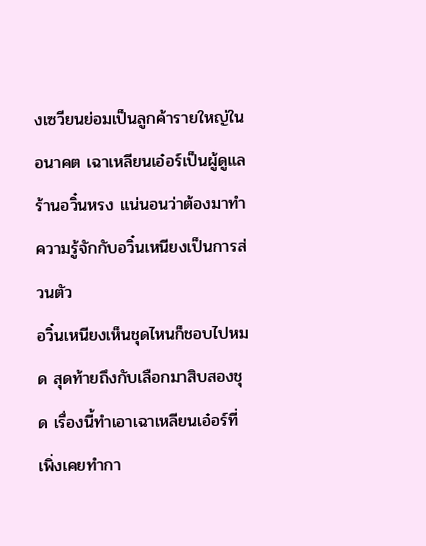งเซวียนย่อมเป็นลูกค้ารายใหญ่ในอนาคต เฉาเหลียนเอ๋อร์เป็นผู้ดูแลร้านอวิ๋นหรง แน่นอนว่าต้องมาทำความรู้จักกับอวิ๋นเหนียงเป็นการส่วนตัว
อวิ๋นเหนียงเห็นชุดไหนก็ชอบไปหมด สุดท้ายถึงกับเลือกมาสิบสองชุด เรื่องนี้ทำเอาเฉาเหลียนเอ๋อร์ที่เพิ่งเคยทำกา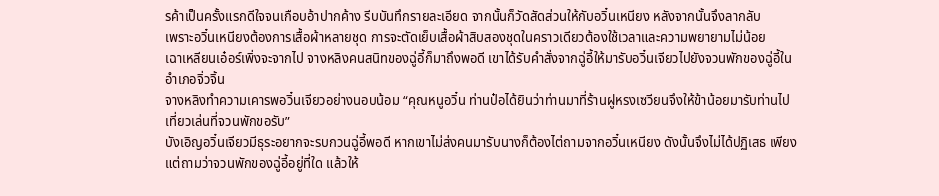รค้าเป็นครั้งแรกดีใจจนเกือบอ้าปากค้าง รีบบันทึกรายละเอียด จากนั้นก็วัดสัดส่วนให้กับอวิ๋นเหนียง หลังจากนั้นจึงลากลับ
เพราะอวิ๋นเหนียงต้องการเสื้อผ้าหลายชุด การจะตัดเย็บเสื้อผ้าสิบสองชุดในคราวเดียวต้องใช้เวลาและความพยายามไม่น้อย
เฉาเหลียนเอ๋อร์เพิ่งจะจากไป จางหลิงคนสนิทของฉู่อี้ก็มาถึงพอดี เขาได้รับคำสั่งจากฉู่อี้ให้มารับอวิ๋นเจียวไปยังจวนพักของฉู่อี้ในอำเภอจิ่วจิ้น
จางหลิงทำความเคารพอวิ๋นเจียวอย่างนอบน้อม “คุณหนูอวิ๋น ท่านป๋อได้ยินว่าท่านมาที่ร้านฝูหรงเซวียนจึงให้ข้าน้อยมารับท่านไปเที่ยวเล่นที่จวนพักขอรับ”
บังเอิญอวิ๋นเจียวมีธุระอยากจะรบกวนฉู่อี้พอดี หากเขาไม่ส่งคนมารับนางก็ต้องไต่ถามจากอวิ๋นเหนียง ดังนั้นจึงไม่ได้ปฏิเสธ เพียงแต่ถามว่าจวนพักของฉู่อี้อยู่ที่ใด แล้วให้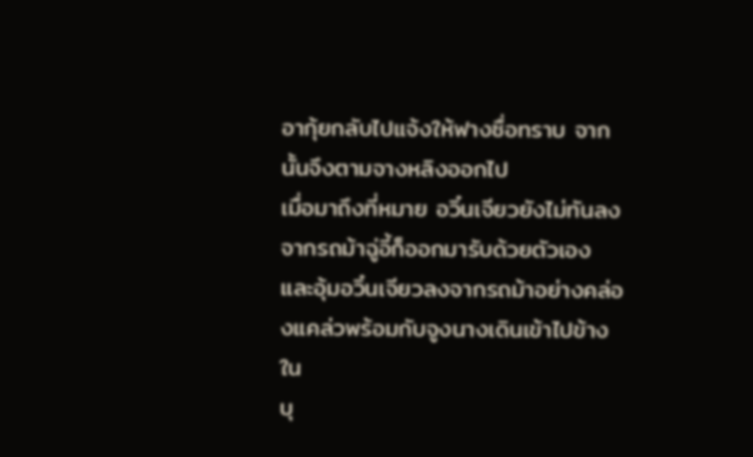อากุ้ยกลับไปแจ้งให้ฟางซื่อทราบ จากนั้นจึงตามจางหลิงออกไป
เมื่อมาถึงที่หมาย อวิ๋นเจียวยังไม่ทันลงจากรถม้าฉู่อี้ก็ออกมารับด้วยตัวเอง และอุ้มอวิ๋นเจียวลงจากรถม้าอย่างคล่องแคล่วพร้อมกับจูงนางเดินเข้าไปข้างใน
บุ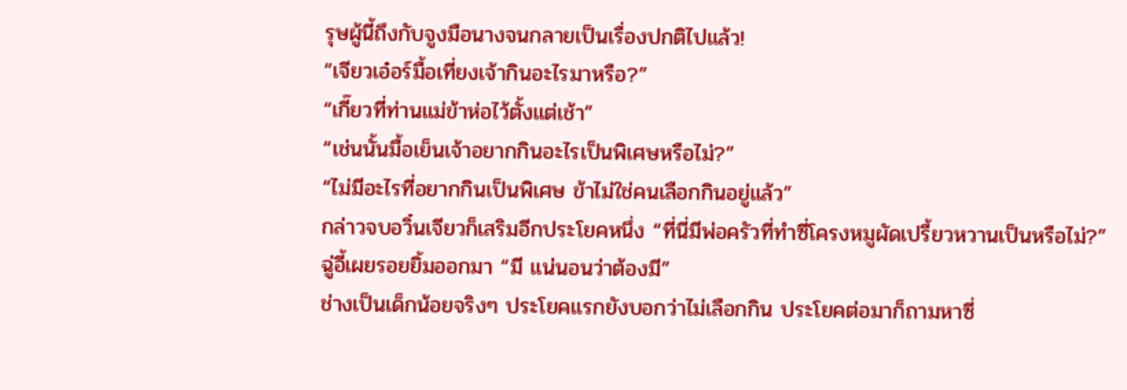รุษผู้นี้ถึงกับจูงมือนางจนกลายเป็นเรื่องปกติไปแล้ว!
“เจียวเอ๋อร์มื้อเที่ยงเจ้ากินอะไรมาหรือ?”
“เกี๊ยวที่ท่านแม่ข้าห่อไว้ตั้งแต่เช้า”
“เช่นนั้นมื้อเย็นเจ้าอยากกินอะไรเป็นพิเศษหรือไม่?”
“ไม่มีอะไรที่อยากกินเป็นพิเศษ ข้าไม่ใช่คนเลือกกินอยู่แล้ว”
กล่าวจบอวิ๋นเจียวก็เสริมอีกประโยคหนึ่ง “ที่นี่มีพ่อครัวที่ทำซี่โครงหมูผัดเปรี้ยวหวานเป็นหรือไม่?”
ฉู่อี้เผยรอยยิ้มออกมา “มี แน่นอนว่าต้องมี”
ช่างเป็นเด็กน้อยจริงๆ ประโยคแรกยังบอกว่าไม่เลือกกิน ประโยคต่อมาก็ถามหาซี่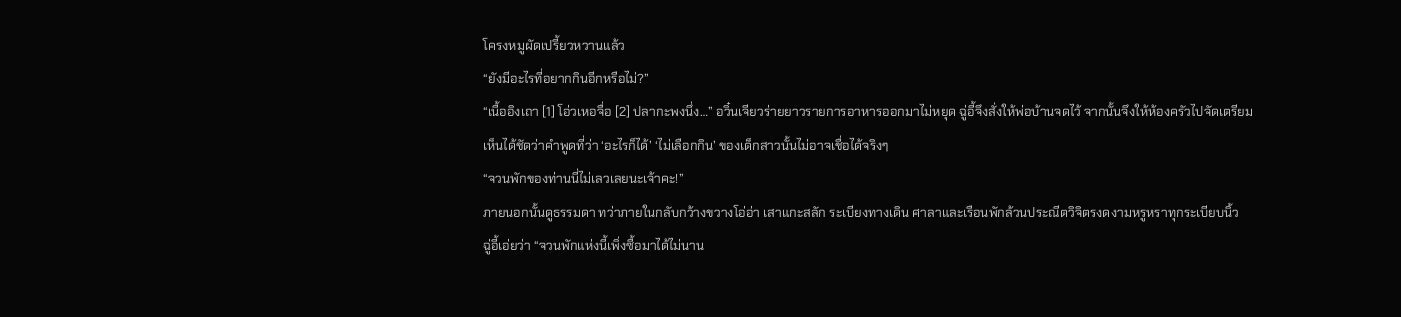โครงหมูผัดเปรี้ยวหวานแล้ว
“ยังมีอะไรที่อยากกินอีกหรือไม่?”
“เนื้ออิงเถา [1] โอ่วเหอจื่อ [2] ปลากะพงนึ่ง…” อวิ๋นเจียวร่ายยาวรายการอาหารออกมาไม่หยุด ฉู่อี้จึงสั่งให้พ่อบ้านจดไว้ จากนั้นจึงให้ห้องครัวไปจัดเตรียม
เห็นได้ชัดว่าคำพูดที่ว่า ‘อะไรก็ได้’ ‘ไม่เลือกกิน’ ของเด็กสาวนั้นไม่อาจเชื่อได้จริงๆ
“จวนพักของท่านนี่ไม่เลวเลยนะเจ้าคะ!”
ภายนอกนั้นดูธรรมดา ทว่าภายในกลับกว้างขวางโอ่อ่า เสาแกะสลัก ระเบียงทางเดิน ศาลาและเรือนพักล้วนประณีตวิจิตรงดงามหรูหราทุกระเบียบนิ้ว
ฉู่อี้เอ่ยว่า “จวนพักแห่งนี้เพิ่งซื้อมาได้ไม่นาน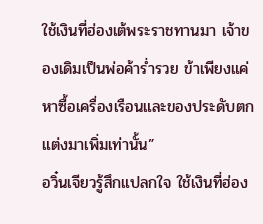ใช้เงินที่ฮ่องเต้พระราชทานมา เจ้าของเดิมเป็นพ่อค้าร่ำรวย ข้าเพียงแค่หาซื้อเครื่องเรือนและของประดับตกแต่งมาเพิ่มเท่านั้น”
อวิ๋นเจียวรู้สึกแปลกใจ ใช้เงินที่ฮ่อง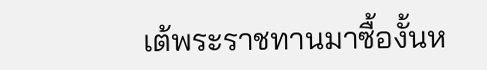เต้พระราชทานมาซื้องั้นห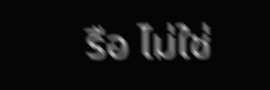รือ ไม่ใช่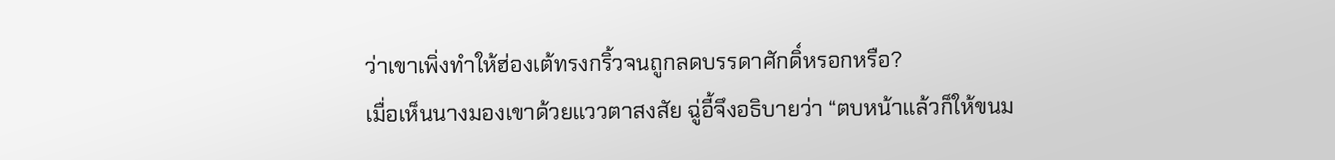ว่าเขาเพิ่งทำให้ฮ่องเต้ทรงกริ้วจนถูกลดบรรดาศักดิ์หรอกหรือ?
เมื่อเห็นนางมองเขาด้วยแววตาสงสัย ฉู่อี้จึงอธิบายว่า “ตบหน้าแล้วก็ให้ขนม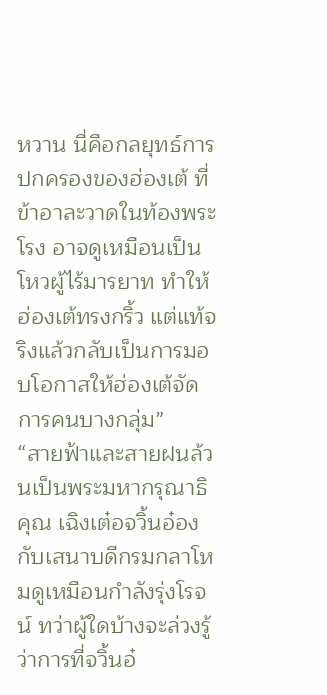หวาน นี่คือกลยุทธ์การปกครองของฮ่องเต้ ที่ข้าอาละวาดในท้องพระโรง อาจดูเหมือนเป็นโหวผู้ไร้มารยาท ทำให้ฮ่องเต้ทรงกริ้ว แต่แท้จริงแล้วกลับเป็นการมอบโอกาสให้ฮ่องเต้จัดการคนบางกลุ่ม”
“สายฟ้าและสายฝนล้วนเป็นพระมหากรุณาธิคุณ เฉิงเต๋อจวิ้นอ๋องกับเสนาบดีกรมกลาโหมดูเหมือนกำลังรุ่งโรจน์ ทว่าผู้ใดบ้างจะล่วงรู้ว่าการที่จวิ้นอ๋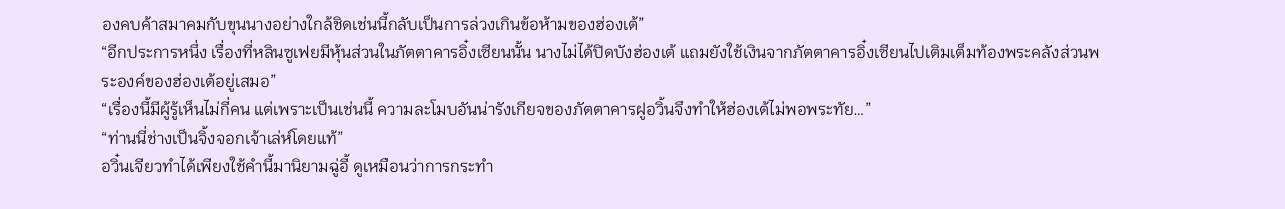องคบค้าสมาคมกับขุนนางอย่างใกล้ชิดเช่นนี้กลับเป็นการล่วงเกินข้อห้ามของฮ่องเต้”
“อีกประการหนึ่ง เรื่องที่หลินซูเฟยมีหุ้นส่วนในภัตตาคารอิ๋งเซียนนั้น นางไม่ได้ปิดบังฮ่องเต้ แถมยังใช้เงินจากภัตตาคารอิ๋งเซียนไปเติมเต็มท้องพระคลังส่วนพระองค์ของฮ่องเต้อยู่เสมอ”
“เรื่องนี้มีผู้รู้เห็นไม่กี่คน แต่เพราะเป็นเช่นนี้ ความละโมบอันน่ารังเกียจของภัตตาคารฝูอวิ้นจึงทำให้ฮ่องเต้ไม่พอพระทัย…”
“ท่านนี่ช่างเป็นจิ้งจอกเจ้าเล่ห์โดยแท้”
อวิ๋นเจียวทำได้เพียงใช้คำนี้มานิยามฉู่อี้ ดูเหมือนว่าการกระทำ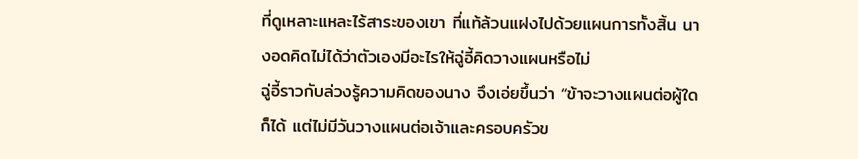ที่ดูเหลาะแหละไร้สาระของเขา ที่แท้ล้วนแฝงไปด้วยแผนการทั้งสิ้น นางอดคิดไม่ได้ว่าตัวเองมีอะไรให้ฉู่อี้คิดวางแผนหรือไม่
ฉู่อี้ราวกับล่วงรู้ความคิดของนาง จึงเอ่ยขึ้นว่า “ข้าจะวางแผนต่อผู้ใดก็ได้ แต่ไม่มีวันวางแผนต่อเจ้าและครอบครัวข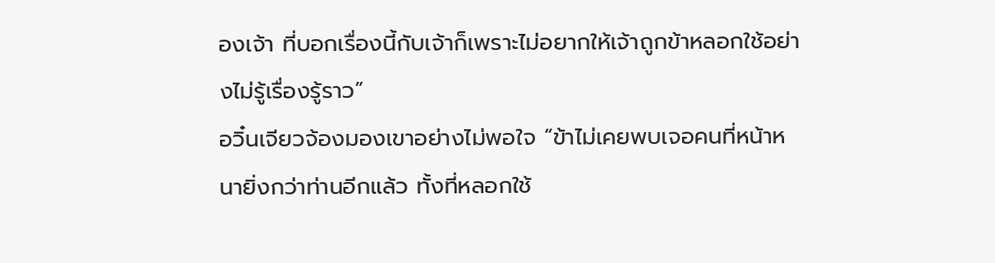องเจ้า ที่บอกเรื่องนี้กับเจ้าก็เพราะไม่อยากให้เจ้าถูกข้าหลอกใช้อย่างไม่รู้เรื่องรู้ราว”
อวิ๋นเจียวจ้องมองเขาอย่างไม่พอใจ “ข้าไม่เคยพบเจอคนที่หน้าหนายิ่งกว่าท่านอีกแล้ว ทั้งที่หลอกใช้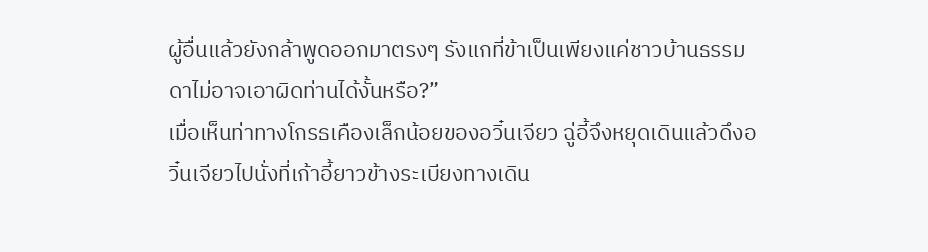ผู้อื่นแล้วยังกล้าพูดออกมาตรงๆ รังแกที่ข้าเป็นเพียงแค่ชาวบ้านธรรมดาไม่อาจเอาผิดท่านได้งั้นหรือ?”
เมื่อเห็นท่าทางโกรธเคืองเล็กน้อยของอวิ๋นเจียว ฉู่อี้จึงหยุดเดินแล้วดึงอวิ๋นเจียวไปนั่งที่เก้าอี้ยาวข้างระเบียงทางเดิน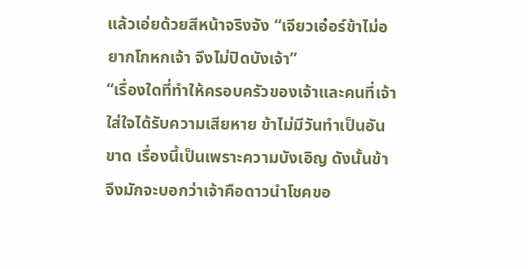แล้วเอ่ยด้วยสีหน้าจริงจัง “เจียวเอ๋อร์ข้าไม่อยากโกหกเจ้า จึงไม่ปิดบังเจ้า”
“เรื่องใดที่ทำให้ครอบครัวของเจ้าและคนที่เจ้าใส่ใจได้รับความเสียหาย ข้าไม่มีวันทำเป็นอันขาด เรื่องนี้เป็นเพราะความบังเอิญ ดังนั้นข้าจึงมักจะบอกว่าเจ้าคือดาวนำโชคขอ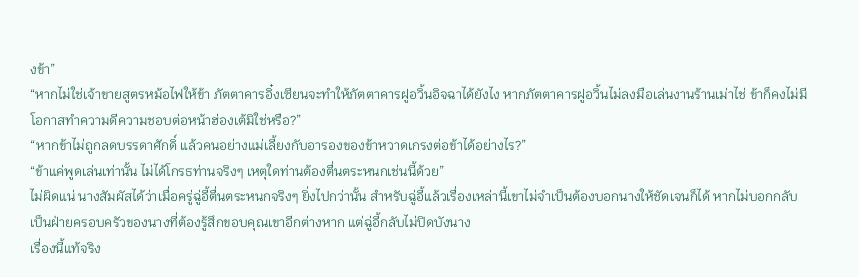งข้า”
“หากไม่ใช่เจ้าขายสูตรหม้อไฟให้ข้า ภัตตาคารอิ๋งเซียนจะทำให้ภัตตาคารฝูอวิ้นอิจฉาได้ยังไง หากภัตตาคารฝูอวิ้นไม่ลงมือเล่นงานร้านเม่าไช่ ข้าก็คงไม่มีโอกาสทำความดีความชอบต่อหน้าฮ่องเต้มิใช่หรือ?”
“หากข้าไม่ถูกลดบรรดาศักดิ์ แล้วคนอย่างแม่เลี้ยงกับอารองของข้าหวาดเกรงต่อข้าได้อย่างไร?”
“ข้าแค่พูดเล่นเท่านั้น ไม่ได้โกรธท่านจริงๆ เหตุใดท่านต้องตื่นตระหนกเช่นนี้ด้วย”
ไม่ผิดแน่ นางสัมผัสได้ว่าเมื่อครู่ฉู่อี้ตื่นตระหนกจริงๆ ยิ่งไปกว่านั้น สำหรับฉู่อี้แล้วเรื่องเหล่านี้เขาไม่จำเป็นต้องบอกนางให้ชัดเจนก็ได้ หากไม่บอกกลับเป็นฝ่ายครอบครัวของนางที่ต้องรู้สึกขอบคุณเขาอีกต่างหาก แต่ฉู่อี้กลับไม่ปิดบังนาง
เรื่องนี้แท้จริง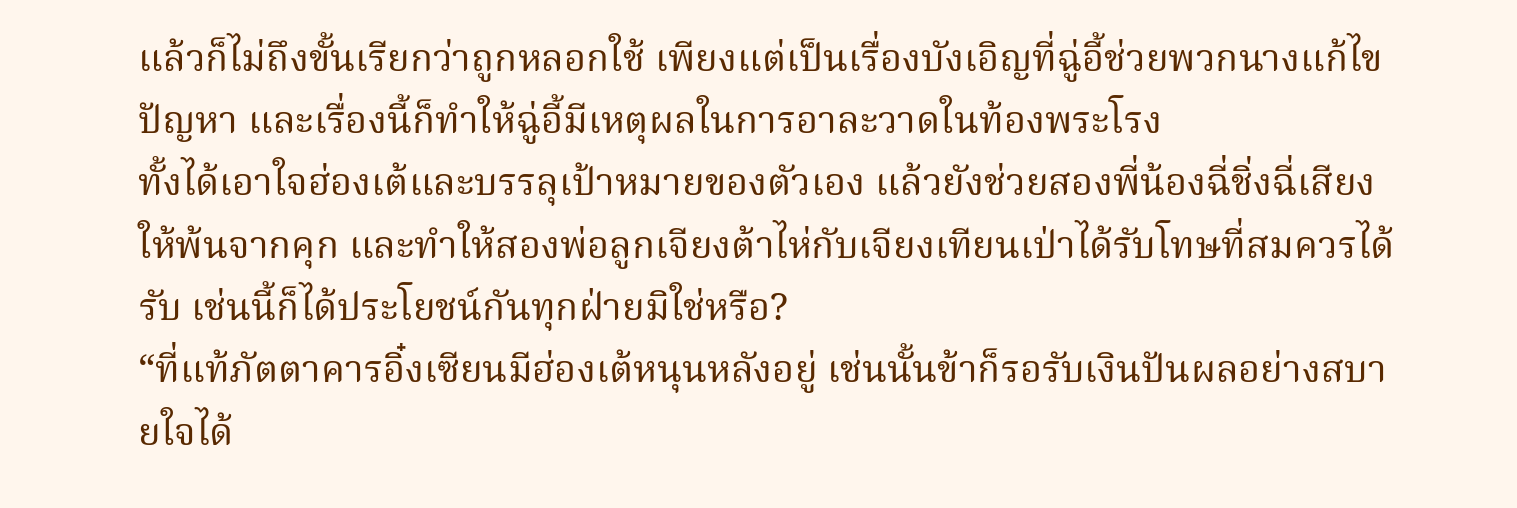แล้วก็ไม่ถึงขั้นเรียกว่าถูกหลอกใช้ เพียงแต่เป็นเรื่องบังเอิญที่ฉู่อี้ช่วยพวกนางแก้ไขปัญหา และเรื่องนี้ก็ทำให้ฉู่อี้มีเหตุผลในการอาละวาดในท้องพระโรง
ทั้งได้เอาใจฮ่องเต้และบรรลุเป้าหมายของตัวเอง แล้วยังช่วยสองพี่น้องฉี่ชิ่งฉี่เสียงให้พ้นจากคุก และทำให้สองพ่อลูกเจียงต้าไห่กับเจียงเทียนเป่าได้รับโทษที่สมควรได้รับ เช่นนี้ก็ได้ประโยชน์กันทุกฝ่ายมิใช่หรือ?
“ที่แท้ภัตตาคารอิ๋งเซียนมีฮ่องเต้หนุนหลังอยู่ เช่นนั้นข้าก็รอรับเงินปันผลอย่างสบายใจได้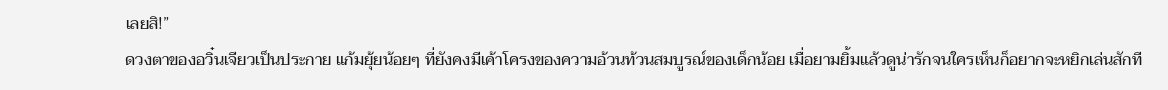เลยสิ!”
ดวงตาของอวิ๋นเจียวเป็นประกาย แก้มยุ้ยน้อยๆ ที่ยังคงมีเค้าโครงของความอ้วนท้วนสมบูรณ์ของเด็กน้อย เมื่อยามยิ้มแล้วดูน่ารักจนใครเห็นก็อยากจะหยิกเล่นสักที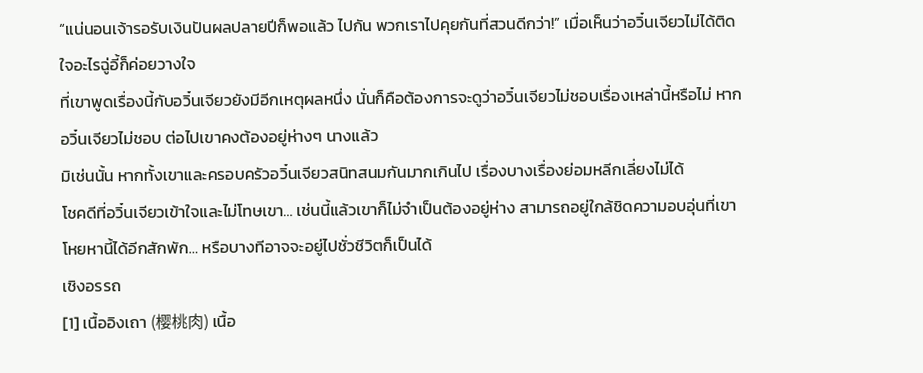“แน่นอนเจ้ารอรับเงินปันผลปลายปีก็พอแล้ว ไปกัน พวกเราไปคุยกันที่สวนดีกว่า!” เมื่อเห็นว่าอวิ๋นเจียวไม่ได้ติดใจอะไรฉู่อี้ก็ค่อยวางใจ
ที่เขาพูดเรื่องนี้กับอวิ๋นเจียวยังมีอีกเหตุผลหนึ่ง นั่นก็คือต้องการจะดูว่าอวิ๋นเจียวไม่ชอบเรื่องเหล่านี้หรือไม่ หากอวิ๋นเจียวไม่ชอบ ต่อไปเขาคงต้องอยู่ห่างๆ นางแล้ว
มิเช่นนั้น หากทั้งเขาและครอบครัวอวิ๋นเจียวสนิทสนมกันมากเกินไป เรื่องบางเรื่องย่อมหลีกเลี่ยงไม่ได้
โชคดีที่อวิ๋นเจียวเข้าใจและไม่โทษเขา… เช่นนี้แล้วเขาก็ไม่จำเป็นต้องอยู่ห่าง สามารถอยู่ใกล้ชิดความอบอุ่นที่เขาโหยหานี้ได้อีกสักพัก… หรือบางทีอาจจะอยู่ไปชั่วชีวิตก็เป็นได้
เชิงอรรถ
[1] เนื้ออิงเถา (樱桃肉) เนื้อ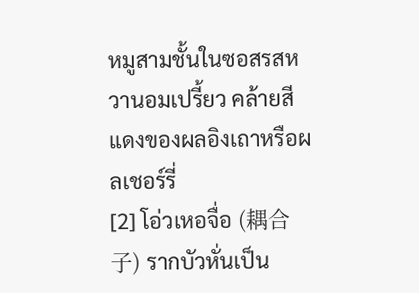หมูสามชั้นในซอสรสหวานอมเปรี้ยว คล้ายสีแดงของผลอิงเถาหรือผลเชอร์รี่
[2] โอ่วเหอจื่อ (耦合子) รากบัวหั่นเป็น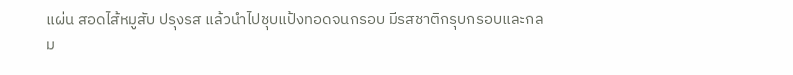แผ่น สอดไส้หมูสับ ปรุงรส แล้วนำไปชุบแป้งทอดจนกรอบ มีรสชาติกรุบกรอบและกลม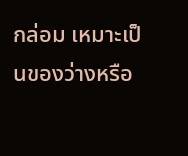กล่อม เหมาะเป็นของว่างหรือ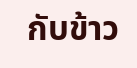กับข้าว